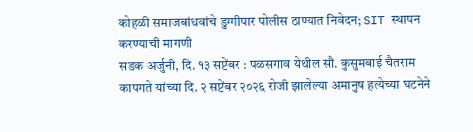कोहळी समाजबांधवांचे डुग्गीपार पोलीस ठाण्यात निवेदन; SIT स्थापन करण्याची मागणी
सडक अर्जुनी, दि. १३ सप्टेंबर : पळसगाव येथील सौ. कुसुमबाई चैतराम कापगते यांच्या दि. २ सप्टेंबर २०२६ रोजी झालेल्या अमानुष हत्येच्या घटनेने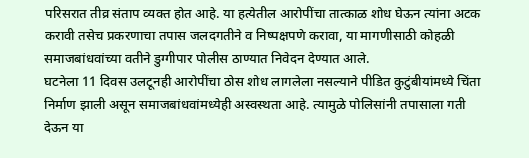परिसरात तीव्र संताप व्यक्त होत आहे. या हत्येतील आरोपींचा तात्काळ शोध घेऊन त्यांना अटक करावी तसेच प्रकरणाचा तपास जलदगतीने व निष्पक्षपणे करावा, या मागणीसाठी कोहळी समाजबांधवांच्या वतीने डुग्गीपार पोलीस ठाण्यात निवेदन देण्यात आले.
घटनेला 11 दिवस उलटूनही आरोपींचा ठोस शोध लागलेला नसल्याने पीडित कुटुंबीयांमध्ये चिंता निर्माण झाली असून समाजबांधवांमध्येही अस्वस्थता आहे. त्यामुळे पोलिसांनी तपासाला गती देऊन या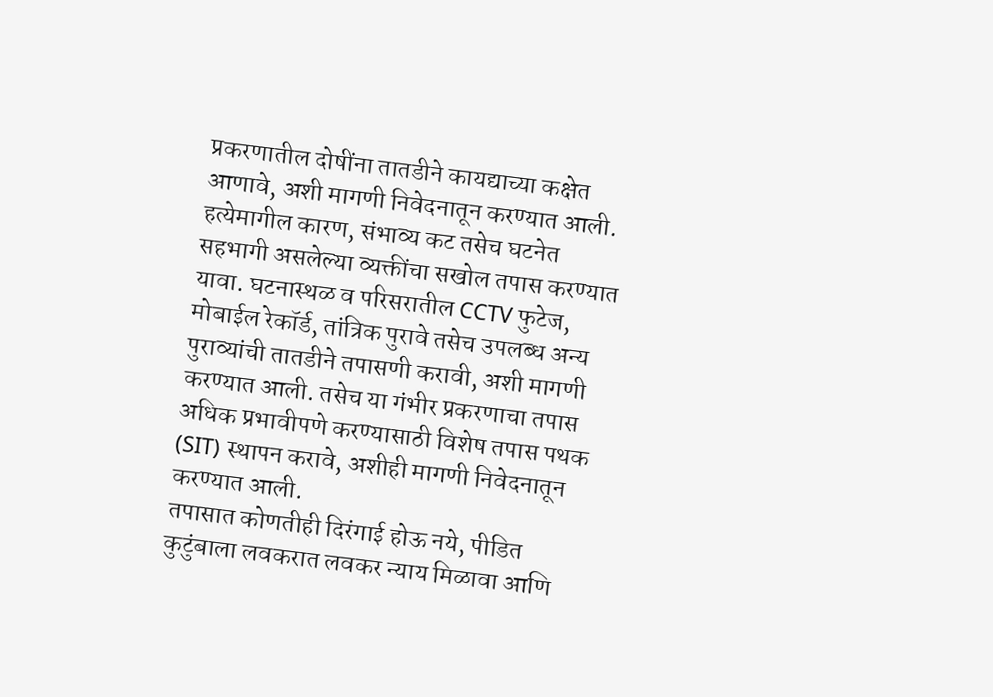प्रकरणातील दोषींना तातडीने कायद्याच्या कक्षेत आणावे, अशी मागणी निवेदनातून करण्यात आली.
हत्येमागील कारण, संभाव्य कट तसेच घटनेत सहभागी असलेल्या व्यक्तींचा सखोल तपास करण्यात यावा. घटनास्थळ व परिसरातील CCTV फुटेज, मोबाईल रेकॉर्ड, तांत्रिक पुरावे तसेच उपलब्ध अन्य पुराव्यांची तातडीने तपासणी करावी, अशी मागणी करण्यात आली. तसेच या गंभीर प्रकरणाचा तपास अधिक प्रभावीपणे करण्यासाठी विशेष तपास पथक (SIT) स्थापन करावे, अशीही मागणी निवेदनातून करण्यात आली.
तपासात कोणतीही दिरंगाई होऊ नये, पीडित कुटुंबाला लवकरात लवकर न्याय मिळावा आणि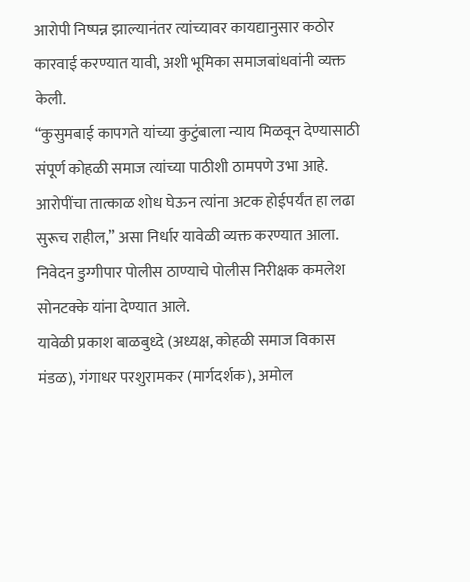आरोपी निष्पन्न झाल्यानंतर त्यांच्यावर कायद्यानुसार कठोर कारवाई करण्यात यावी, अशी भूमिका समाजबांधवांनी व्यक्त केली.
“कुसुमबाई कापगते यांच्या कुटुंबाला न्याय मिळवून देण्यासाठी संपूर्ण कोहळी समाज त्यांच्या पाठीशी ठामपणे उभा आहे. आरोपींचा तात्काळ शोध घेऊन त्यांना अटक होईपर्यंत हा लढा सुरूच राहील,” असा निर्धार यावेळी व्यक्त करण्यात आला.
निवेदन डुग्गीपार पोलीस ठाण्याचे पोलीस निरीक्षक कमलेश सोनटक्के यांना देण्यात आले.
यावेळी प्रकाश बाळबुध्दे (अध्यक्ष, कोहळी समाज विकास मंडळ), गंगाधर परशुरामकर (मार्गदर्शक), अमोल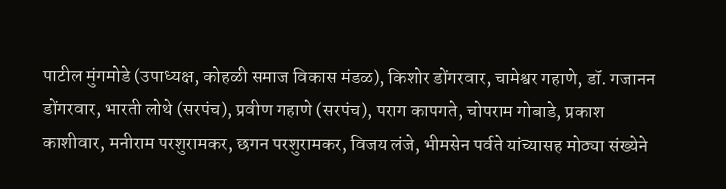पाटील मुंगमोडे (उपाध्यक्ष, कोहळी समाज विकास मंडळ), किशोर डोंगरवार, चामेश्वर गहाणे, डॉ. गजानन डोंगरवार, भारती लोथे (सरपंच), प्रवीण गहाणे (सरपंच), पराग कापगते, चोपराम गोबाडे, प्रकाश काशीवार, मनीराम परशुरामकर, छगन परशुरामकर, विजय लंजे, भीमसेन पर्वते यांच्यासह मोठ्या संख्येने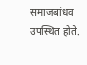समाजबांधव उपस्थित होते.